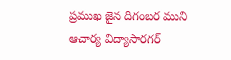ప్రముఖ జైన దిగంబర ముని ఆచార్య విద్యాసారగర్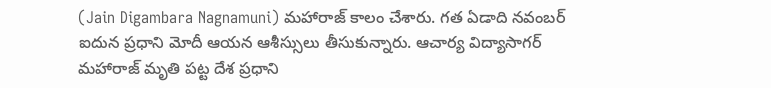(Jain Digambara Nagnamuni) మహారాజ్ కాలం చేశారు. గత ఏడాది నవంబర్ ఐదున ప్రధాని మోదీ ఆయన ఆశీస్సులు తీసుకున్నారు. ఆచార్య విద్యాసాగర్ మహారాజ్ మృతి పట్ట దేశ ప్రధాని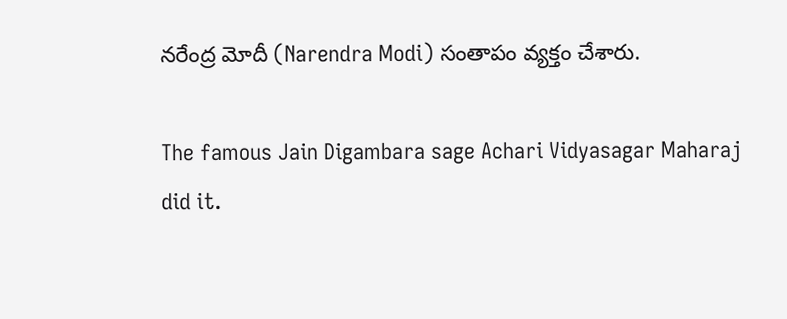నరేంద్ర మోదీ (Narendra Modi) సంతాపం వ్యక్తం చేశారు.

The famous Jain Digambara sage Achari Vidyasagar Maharaj did it.